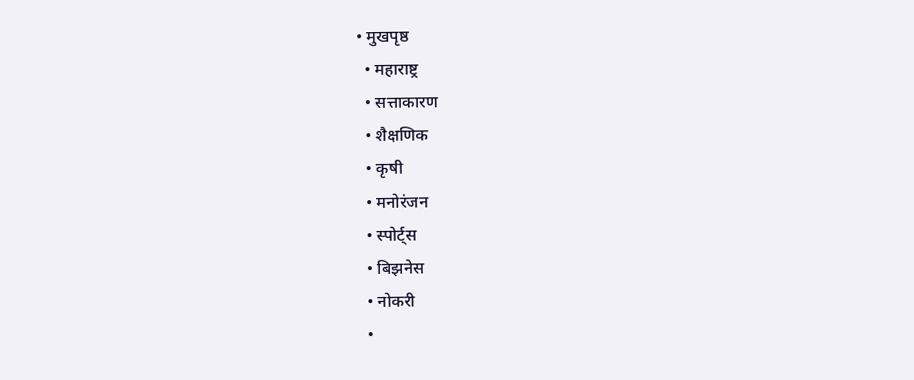• मुखपृष्ठ
  • महाराष्ट्र
  • सत्ताकारण
  • शैक्षणिक
  • कृषी
  • मनोरंजन
  • स्पोर्ट्स
  • बिझनेस
  • नोकरी
  •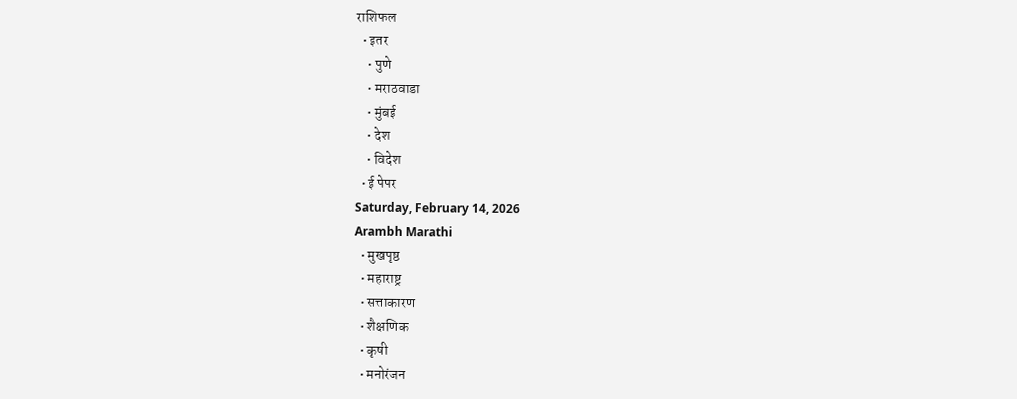राशिफल
  • इतर
    • पुणे
    • मराठवाडा
    • मुंबई
    • देश
    • विदेश
  • ई पेपर
Saturday, February 14, 2026
Arambh Marathi
  • मुखपृष्ठ
  • महाराष्ट्र
  • सत्ताकारण
  • शैक्षणिक
  • कृषी
  • मनोरंजन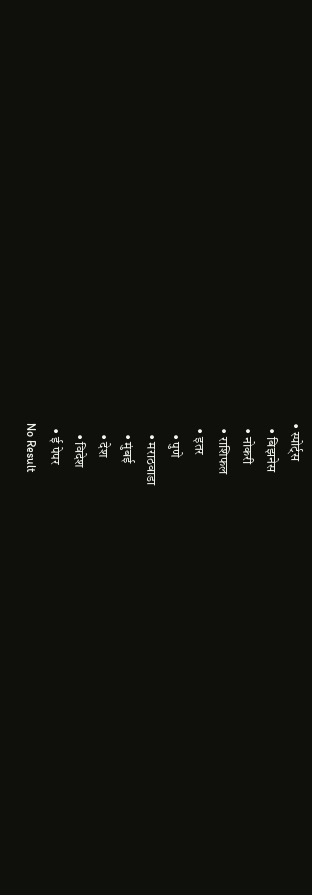• स्पोर्ट्स
  • बिझनेस
  • नोकरी
  • राशिफल
  • इतर
    • पुणे
    • मराठवाडा
    • मुंबई
    • देश
    • विदेश
  • ई पेपर
No Result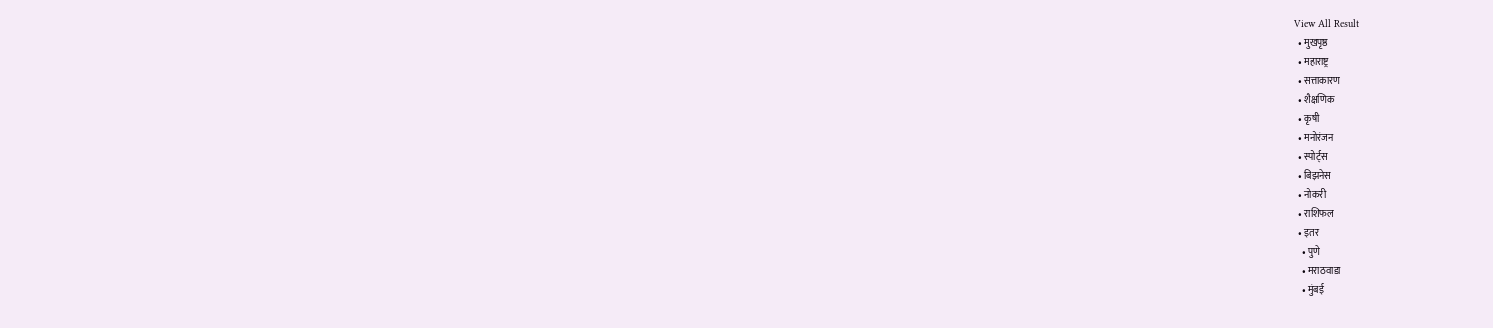View All Result
  • मुखपृष्ठ
  • महाराष्ट्र
  • सत्ताकारण
  • शैक्षणिक
  • कृषी
  • मनोरंजन
  • स्पोर्ट्स
  • बिझनेस
  • नोकरी
  • राशिफल
  • इतर
    • पुणे
    • मराठवाडा
    • मुंबई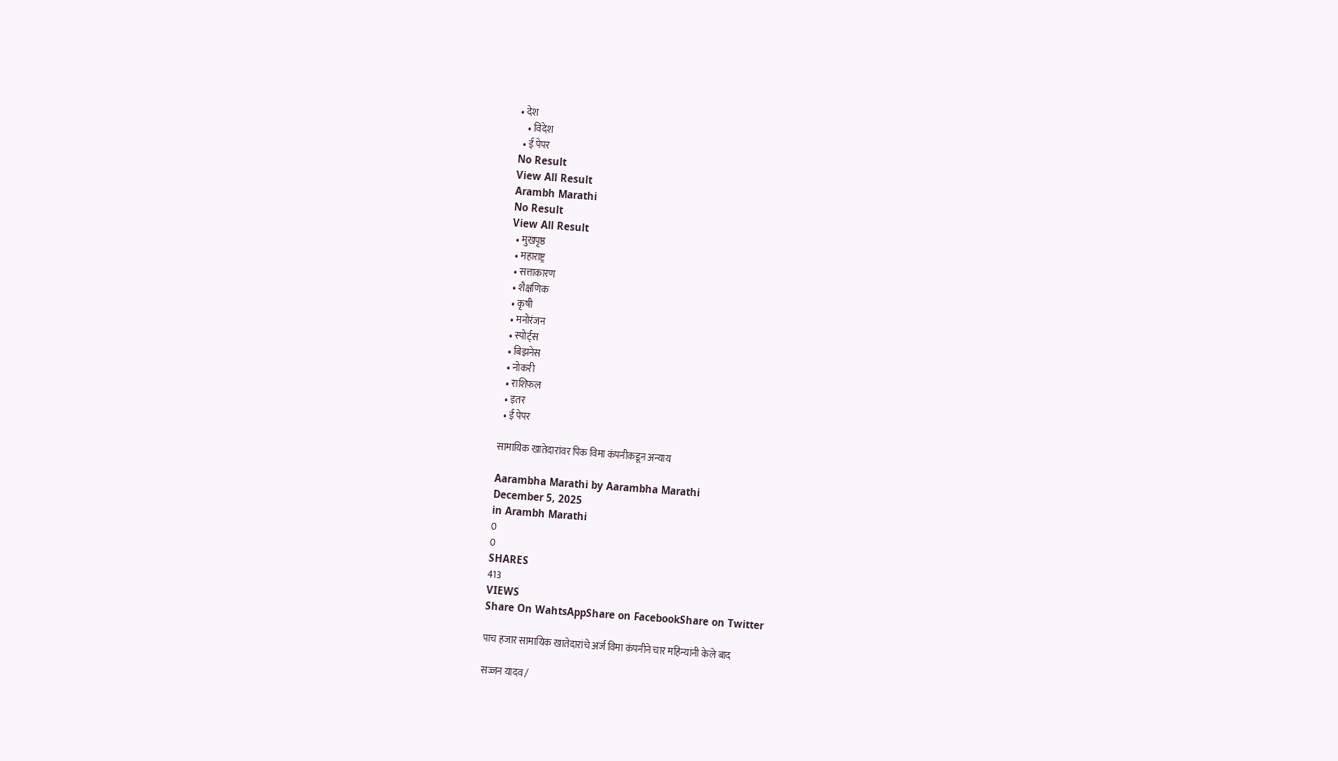• देश
    • विदेश
  • ई पेपर
No Result
View All Result
Arambh Marathi
No Result
View All Result
  • मुखपृष्ठ
  • महाराष्ट्र
  • सत्ताकारण
  • शैक्षणिक
  • कृषी
  • मनोरंजन
  • स्पोर्ट्स
  • बिझनेस
  • नोकरी
  • राशिफल
  • इतर
  • ई पेपर

सामायिक खातेदारांवर पिक विमा कंपनीकडून अन्याय

Aarambha Marathi by Aarambha Marathi
December 5, 2025
in Arambh Marathi
0
0
SHARES
413
VIEWS
Share On WahtsAppShare on FacebookShare on Twitter

पाच हजार सामायिक खातेदारांचे अर्ज विमा कंपनीने चार महिन्यांनी केले बाद

सज्जन यादव /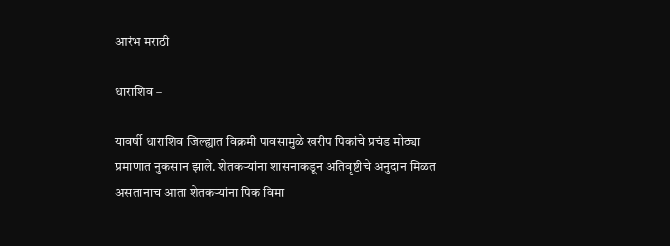आरंभ मराठी

धाराशिव –

यावर्षी धाराशिव जिल्ह्यात विक्रमी पावसामुळे खरीप पिकांचे प्रचंड मोठ्या प्रमाणात नुकसान झाले. शेतकऱ्यांना शासनाकडून अतिवृष्टीचे अनुदान मिळत असतानाच आता शेतकऱ्यांना पिक विमा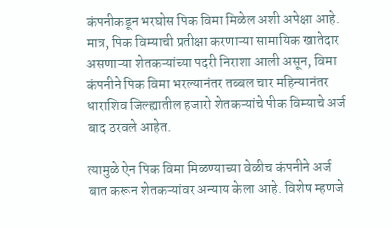कंपनीकडून भरघोस पिक विमा मिळेल अशी अपेक्षा आहे. मात्र, पिक विम्याची प्रतीक्षा करणाऱ्या सामायिक खातेदार असणाऱ्या शेतकऱ्यांच्या पदरी निराशा आली असून, विमा कंपनीने पिक विमा भरल्यानंतर तब्बल चार महिन्यानंतर धाराशिव जिल्ह्यातील हजारो शेतकऱ्यांचे पीक विम्याचे अर्ज बाद ठरवले आहेत.

त्यामुळे ऐन पिक विमा मिळण्याच्या वेळीच कंपनीने अर्ज बात करून शेतकऱ्यांवर अन्याय केला आहे. विशेष म्हणजे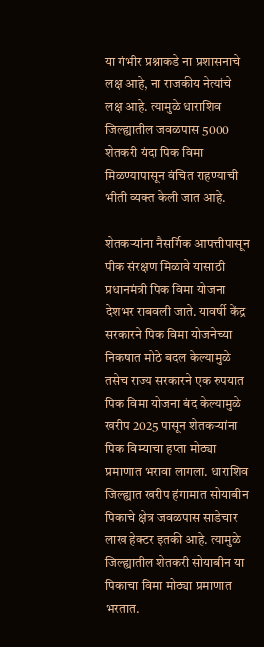या गंभीर प्रश्नाकडे ना प्रशासनाचे लक्ष आहे, ना राजकीय नेत्यांचे लक्ष आहे. त्यामुळे धाराशिव जिल्ह्यातील जवळपास 5000 शेतकरी यंदा पिक विमा मिळण्यापासून वंचित राहण्याची भीती व्यक्त केली जात आहे.

शेतकऱ्यांना नैसर्गिक आपत्तीपासून पीक संरक्षण मिळावे यासाठी प्रधानमंत्री पिक विमा योजना देशभर राबवली जाते. यावर्षी केंद्र सरकारने पिक विमा योजनेच्या निकषात मोठे बदल केल्यामुळे तसेच राज्य सरकारने एक रुपयात पिक विमा योजना बंद केल्यामुळे खरीप 2025 पासून शेतकऱ्यांना पिक विम्याचा हप्ता मोठ्या प्रमाणात भरावा लागला. धाराशिव जिल्ह्यात खरीप हंगामात सोयाबीन पिकाचे क्षेत्र जवळपास साडेचार लाख हेक्टर इतकी आहे. त्यामुळे जिल्ह्यातील शेतकरी सोयाबीन या पिकाचा विमा मोठ्या प्रमाणात भरतात.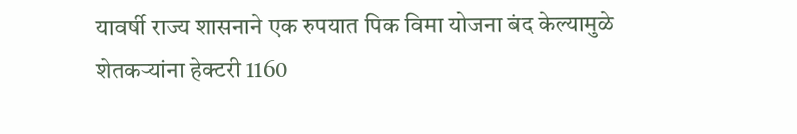यावर्षी राज्य शासनाने एक रुपयात पिक विमा योजना बंद केल्यामुळे शेतकऱ्यांना हेक्टरी 1160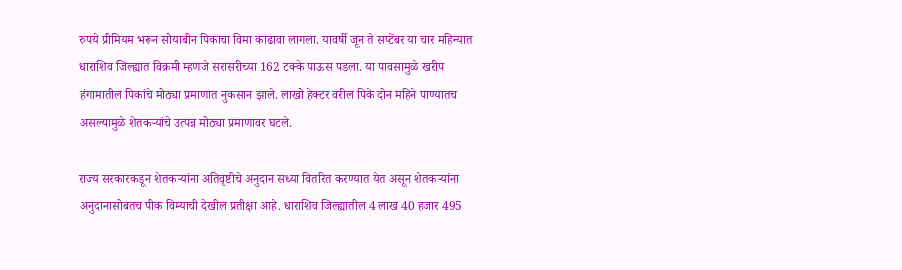रुपये प्रीमियम भरून सोयाबीन पिकाचा विमा काढावा लागला. यावर्षी जून ते सप्टेंबर या चार महिन्यात धाराशिव जिल्ह्यात विक्रमी म्हणजे सरासरीच्या 162 टक्के पाऊस पडला. या पावसामुळे खरीप हंगामातील पिकांचे मोठ्या प्रमाणात नुकसान झाले. लाखो हेक्टर वरील पिके दोन महिने पाण्यातच असल्यामुळे शेतकऱ्यांचे उत्पन्न मोठ्या प्रमाणावर घटले.

राज्य सरकारकडून शेतकऱ्यांना अतिवृष्टीचे अनुदान सध्या वितरित करण्यात येत असून शेतकऱ्यांना अनुदानासोबतच पीक विम्याची देखील प्रतीक्षा आहे. धाराशिव जिल्ह्यातील 4 लाख 40 हजार 495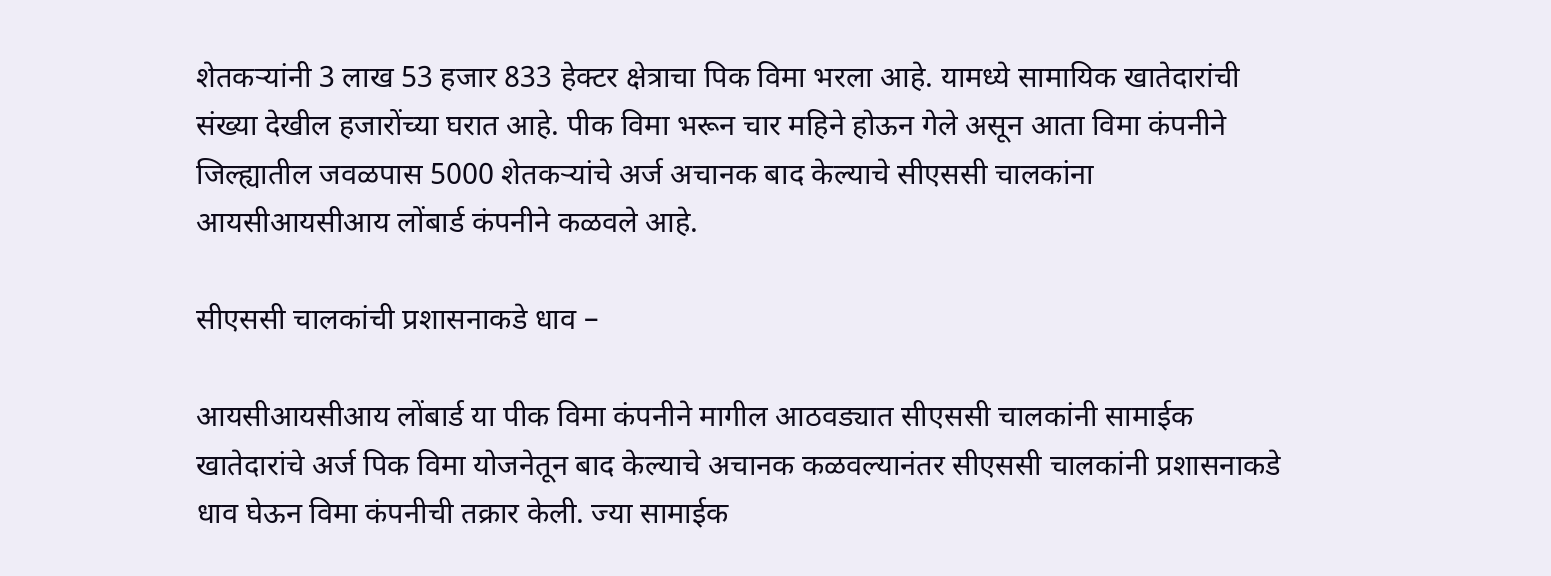शेतकऱ्यांनी 3 लाख 53 हजार 833 हेक्टर क्षेत्राचा पिक विमा भरला आहे. यामध्ये सामायिक खातेदारांची संख्या देखील हजारोंच्या घरात आहे. पीक विमा भरून चार महिने होऊन गेले असून आता विमा कंपनीने जिल्ह्यातील जवळपास 5000 शेतकऱ्यांचे अर्ज अचानक बाद केल्याचे सीएससी चालकांना आयसीआयसीआय लोंबार्ड कंपनीने कळवले आहे.

सीएससी चालकांची प्रशासनाकडे धाव –

आयसीआयसीआय लोंबार्ड या पीक विमा कंपनीने मागील आठवड्यात सीएससी चालकांनी सामाईक खातेदारांचे अर्ज पिक विमा योजनेतून बाद केल्याचे अचानक कळवल्यानंतर सीएससी चालकांनी प्रशासनाकडे धाव घेऊन विमा कंपनीची तक्रार केली. ज्या सामाईक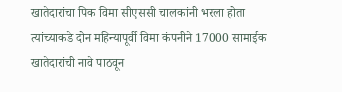खातेदारांचा पिक विमा सीएससी चालकांनी भरला होता त्यांच्याकडे दोन महिन्यापूर्वी विमा कंपनीने 17000 सामाईक खातेदारांची नावे पाठवून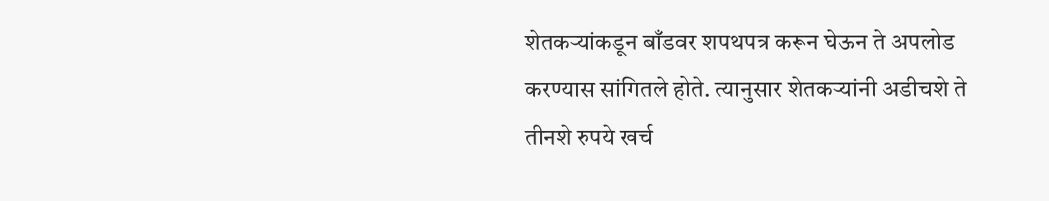शेतकऱ्यांकडून बाँडवर शपथपत्र करून घेऊन ते अपलोड करण्यास सांगितले होते. त्यानुसार शेतकऱ्यांनी अडीचशे ते तीनशे रुपये खर्च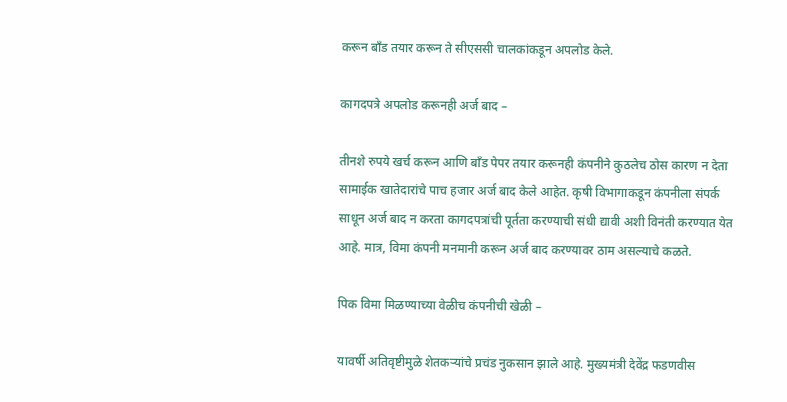करून बाँड तयार करून ते सीएससी चालकांकडून अपलोड केले.

कागदपत्रे अपलोड करूनही अर्ज बाद –

तीनशे रुपये खर्च करून आणि बाँड पेपर तयार करूनही कंपनीने कुठलेच ठोस कारण न देता सामाईक खातेदारांचे पाच हजार अर्ज बाद केले आहेत. कृषी विभागाकडून कंपनीला संपर्क साधून अर्ज बाद न करता कागदपत्रांची पूर्तता करण्याची संधी द्यावी अशी विनंती करण्यात येत आहे. मात्र, विमा कंपनी मनमानी करून अर्ज बाद करण्यावर ठाम असल्याचे कळते.

पिक विमा मिळण्याच्या वेळीच कंपनीची खेळी –

यावर्षी अतिवृष्टीमुळे शेतकऱ्यांचे प्रचंड नुकसान झाले आहे. मुख्यमंत्री देवेंद्र फडणवीस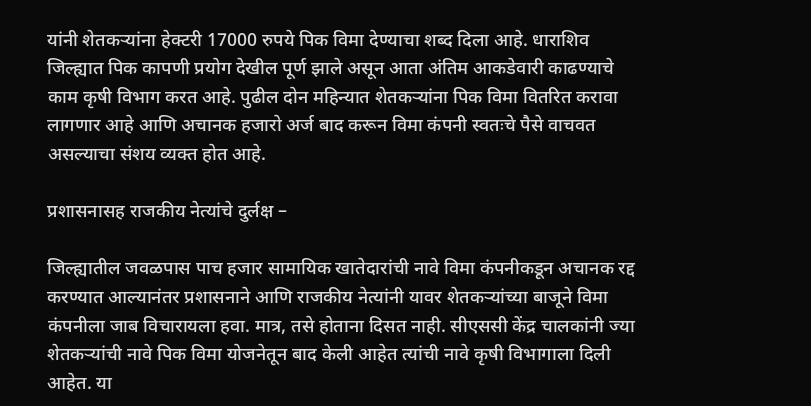यांनी शेतकऱ्यांना हेक्टरी 17000 रुपये पिक विमा देण्याचा शब्द दिला आहे. धाराशिव जिल्ह्यात पिक कापणी प्रयोग देखील पूर्ण झाले असून आता अंतिम आकडेवारी काढण्याचे काम कृषी विभाग करत आहे. पुढील दोन महिन्यात शेतकऱ्यांना पिक विमा वितरित करावा लागणार आहे आणि अचानक हजारो अर्ज बाद करून विमा कंपनी स्वतःचे पैसे वाचवत असल्याचा संशय व्यक्त होत आहे.

प्रशासनासह राजकीय नेत्यांचे दुर्लक्ष –

जिल्ह्यातील जवळपास पाच हजार सामायिक खातेदारांची नावे विमा कंपनीकडून अचानक रद्द करण्यात आल्यानंतर प्रशासनाने आणि राजकीय नेत्यांनी यावर शेतकऱ्यांच्या बाजूने विमा कंपनीला जाब विचारायला हवा. मात्र, तसे होताना दिसत नाही. सीएससी केंद्र चालकांनी ज्या शेतकऱ्यांची नावे पिक विमा योजनेतून बाद केली आहेत त्यांची नावे कृषी विभागाला दिली आहेत. या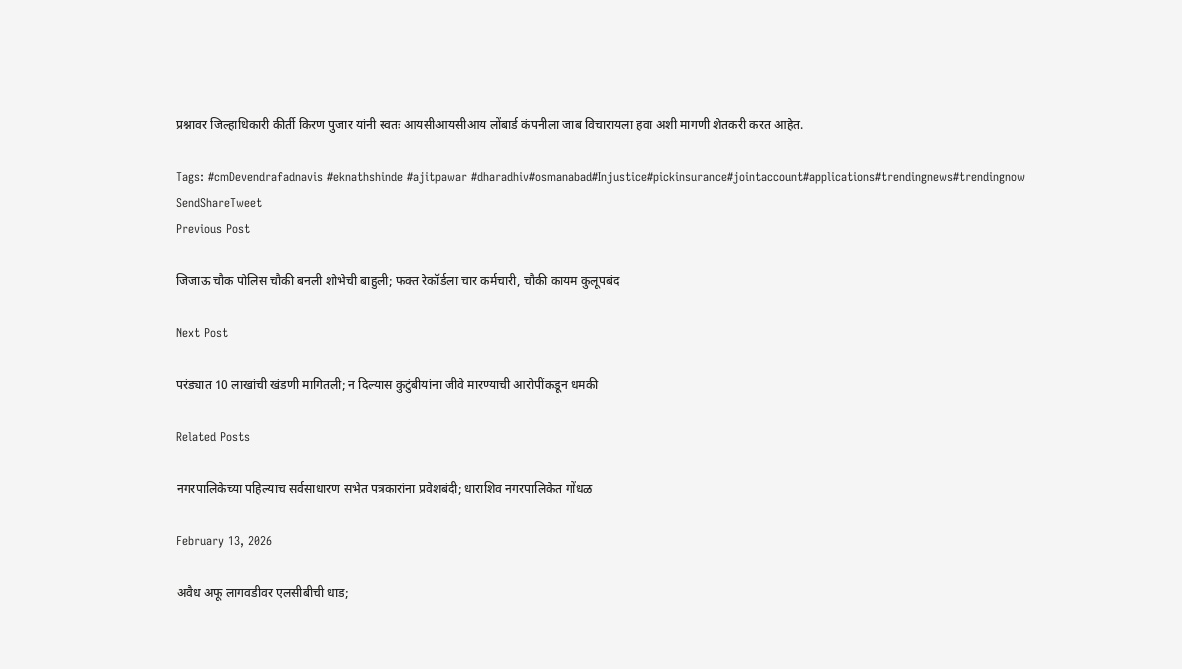प्रश्नावर जिल्हाधिकारी कीर्ती किरण पुजार यांनी स्वतः आयसीआयसीआय लोंबार्ड कंपनीला जाब विचारायला हवा अशी मागणी शेतकरी करत आहेत.

Tags: #cmDevendrafadnavis #eknathshinde #ajitpawar #dharadhiv#osmanabad#Injustice#pickinsurance#jointaccount#applications#trendingnews#trendingnow
SendShareTweet
Previous Post

जिजाऊ चौक पोलिस चौकी बनली शोभेची बाहुली; फक्त रेकॉर्डला चार कर्मचारी, चौकी कायम कुलूपबंद

Next Post

परंड्यात 10 लाखांची खंडणी मागितली; न दिल्यास कुटुंबीयांना जीवे मारण्याची आरोपींकडून धमकी

Related Posts

नगरपालिकेच्या पहिल्याच सर्वसाधारण सभेत पत्रकारांना प्रवेशबंदी; धाराशिव नगरपालिकेत गोंधळ

February 13, 2026

अवैध अफू लागवडीवर एलसीबीची धाड;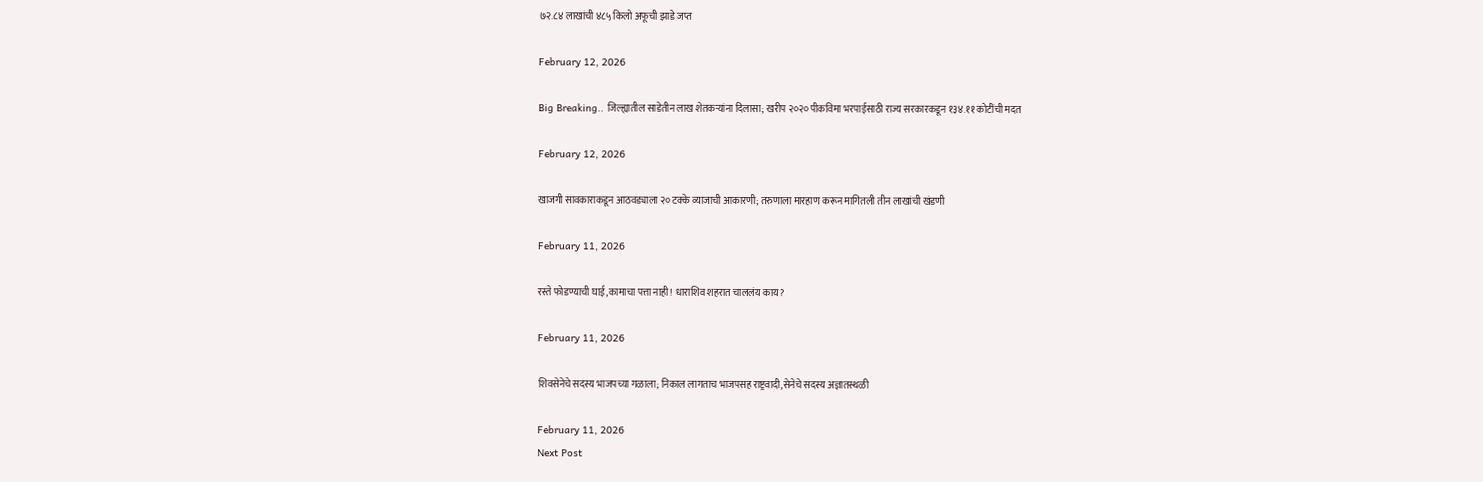७२.८४ लाखांची ४८५ किलो अफूची झाडे जप्त

February 12, 2026

Big Breaking.. जिल्ह्यातील साडेतीन लाख शेतकऱ्यांना दिलासा; खरीप २०२० पीकविमा भरपाईसाठी राज्य सरकारकडून १३४.११ कोटींची मदत

February 12, 2026

खाजगी सावकाराकडून आठवड्याला २० टक्के व्याजाची आकारणी; तरुणाला मारहाण करून मागितली तीन लाखांची खंडणी

February 11, 2026

रस्ते फोडण्याची घाई,कामाचा पत्ता नाही! धाराशिव शहरात चाललंय काय?

February 11, 2026

शिवसेनेचे सदस्य भाजपच्या गळाला; निकाल लागताच भाजपसह राष्ट्रवादी,सेनेचे सदस्य अज्ञातस्थळी

February 11, 2026
Next Post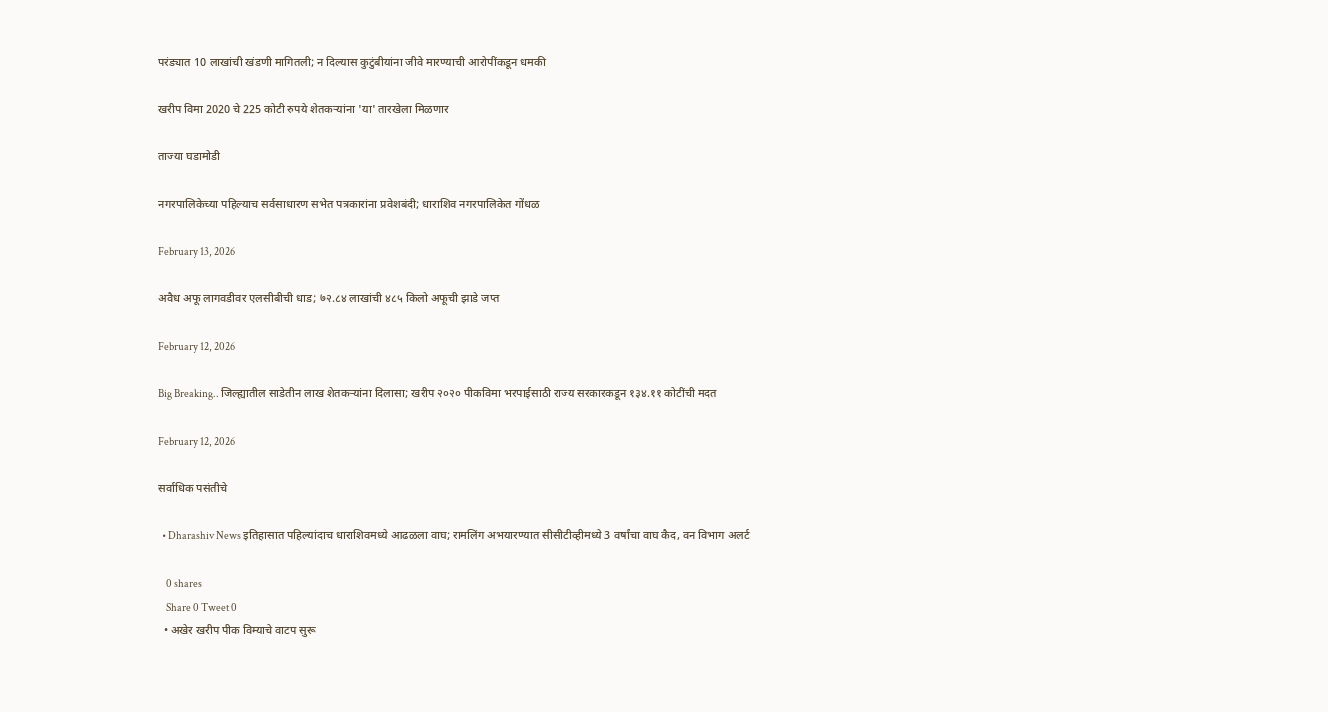परंड्यात 10 लाखांची खंडणी मागितली; न दिल्यास कुटुंबीयांना जीवे मारण्याची आरोपींकडून धमकी

खरीप विमा 2020 चे 225 कोटी रुपये शेतकऱ्यांना 'या' तारखेला मिळणार

ताज्या घडामोडी

नगरपालिकेच्या पहिल्याच सर्वसाधारण सभेत पत्रकारांना प्रवेशबंदी; धाराशिव नगरपालिकेत गोंधळ

February 13, 2026

अवैध अफू लागवडीवर एलसीबीची धाड; ७२.८४ लाखांची ४८५ किलो अफूची झाडे जप्त

February 12, 2026

Big Breaking.. जिल्ह्यातील साडेतीन लाख शेतकऱ्यांना दिलासा; खरीप २०२० पीकविमा भरपाईसाठी राज्य सरकारकडून १३४.११ कोटींची मदत

February 12, 2026

सर्वाधिक पसंतीचे

  • Dharashiv News इतिहासात पहिल्यांदाच धाराशिवमध्ये आढळला वाघ; रामलिंग अभयारण्यात सीसीटीव्हीमध्ये 3 वर्षांचा वाघ कैद, वन विभाग अलर्ट

    0 shares
    Share 0 Tweet 0
  • अखेर खरीप पीक विम्याचे वाटप सुरू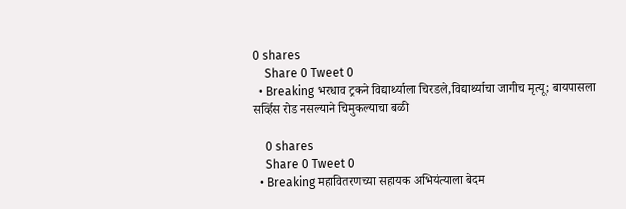0 shares
    Share 0 Tweet 0
  • Breaking भरधाव ट्रकने विद्यार्थ्याला चिरडले,विद्यार्थ्याचा जागीच मृत्यू; बायपासला सर्व्हिस रोड नसल्याने चिमुकल्याचा बळी

    0 shares
    Share 0 Tweet 0
  • Breaking महावितरणच्या सहायक अभियंत्याला बेदम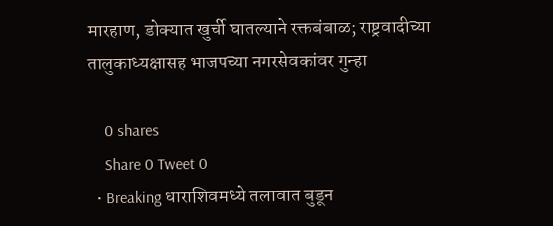मारहाण, डोक्यात खुर्ची घातल्याने रक्तबंबाळ; राष्ट्रवादीच्या तालुकाध्यक्षासह भाजपच्या नगरसेवकांवर गुन्हा

    0 shares
    Share 0 Tweet 0
  • Breaking धाराशिवमध्ये तलावात बुडून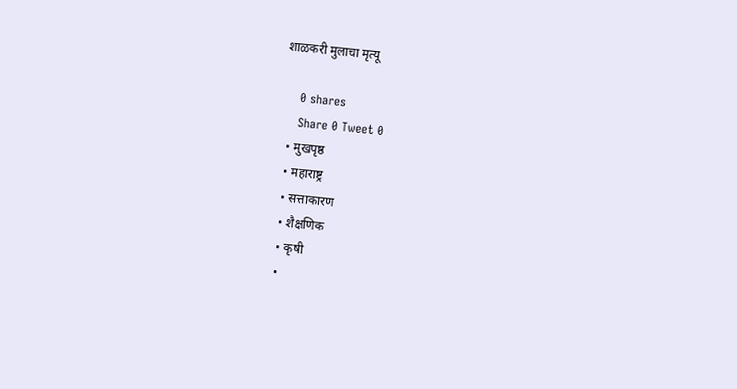शाळकरी मुलाचा मृत्यू

    0 shares
    Share 0 Tweet 0
  • मुखपृष्ठ
  • महाराष्ट्र
  • सत्ताकारण
  • शैक्षणिक
  • कृषी
  •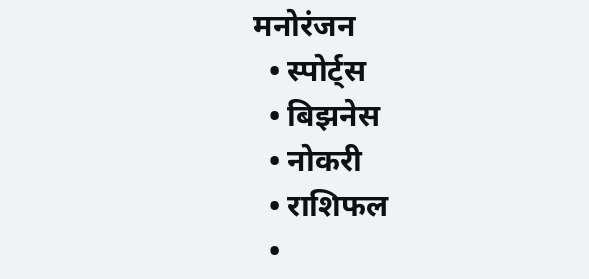मनोरंजन
  • स्पोर्ट्स
  • बिझनेस
  • नोकरी
  • राशिफल
  •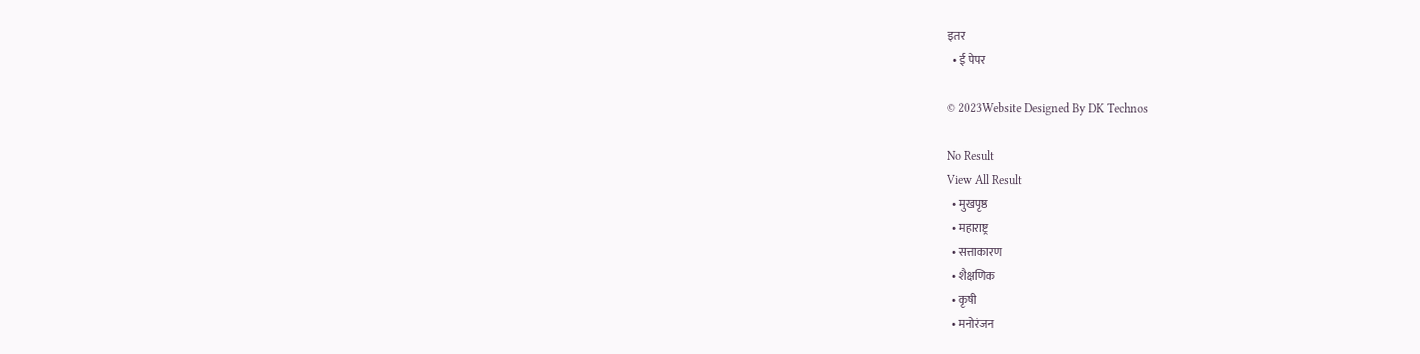इतर
  • ई पेपर

© 2023Website Designed By DK Technos

No Result
View All Result
  • मुखपृष्ठ
  • महाराष्ट्र
  • सत्ताकारण
  • शैक्षणिक
  • कृषी
  • मनोरंजन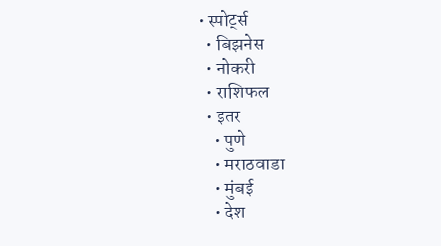• स्पोर्ट्स
  • बिझनेस
  • नोकरी
  • राशिफल
  • इतर
    • पुणे
    • मराठवाडा
    • मुंबई
    • देश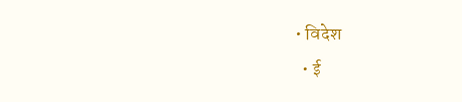• विदेश
  • ई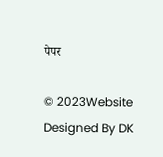पेपर

© 2023Website Designed By DK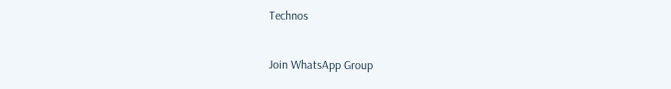Technos

Join WhatsApp Group